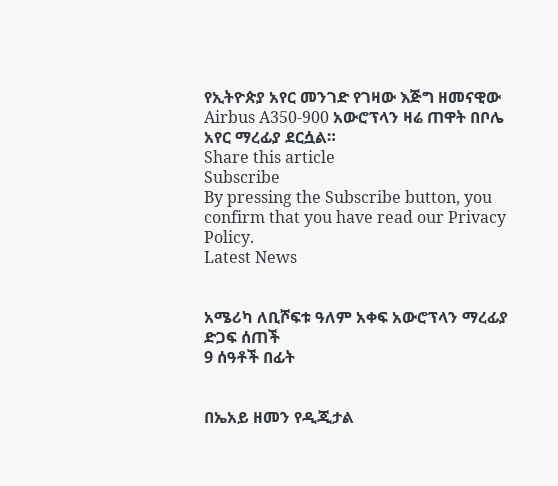የኢትዮጵያ አየር መንገድ የገዛው እጅግ ዘመናዊው Airbus A350-900 አውሮፕላን ዛሬ ጠዋት በቦሌ አየር ማረፊያ ደርሷል።
Share this article
Subscribe
By pressing the Subscribe button, you confirm that you have read our Privacy Policy.
Latest News


አሜሪካ ለቢሾፍቱ ዓለም አቀፍ አውሮፕላን ማረፊያ ድጋፍ ሰጠች
9 ሰዓቶች በፊት


በኤአይ ዘመን የዲጂታል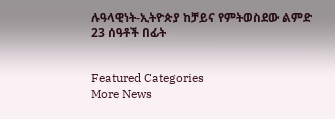ሉዓላዊነት-ኢትዮጵያ ከቻይና የምትወስደው ልምድ
23 ሰዓቶች በፊት


Featured Categories
More News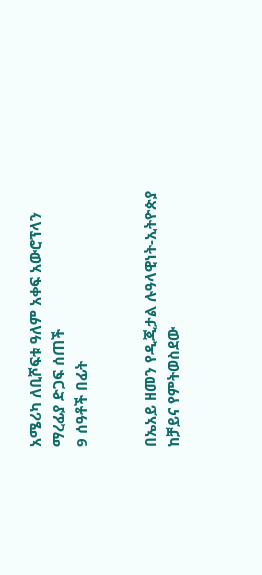አሜሪካ ለቢሾፍቱ ዓለም አቀፍ አውሮፕላን ማረፊያ ድጋፍ ሰጠች
9 ሰዓቶች በፊት


በኤአይ ዘመን የዲጂታል ሉዓላዊነት-ኢትዮጵያ ከቻይና የምትወስደው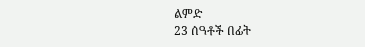ልምድ
23 ሰዓቶች በፊት